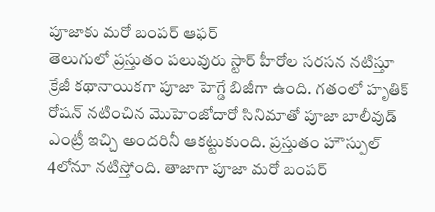పూజాకు మరో బంపర్ ఆఫర్
తెలుగులో ప్రస్తుతం పలువురు స్టార్ హీరోల సరసన నటిస్తూ క్రేజీ కథానాయికగా పూజా హెగ్డే బిజీగా ఉంది. గతంలో హృతిక్ రోషన్ నటించిన మొహెంజోదారో సినిమాతో పూజా బాలీవుడ్ ఎంట్రీ ఇచ్చి అందరినీ ఆకట్టుకుంది. ప్రస్తుతం హౌస్పుల్ 4లోనూ నటిస్తోంది. తాజాగా పూజా మరో బంపర్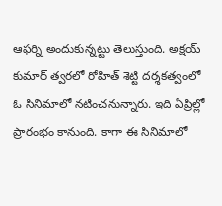ఆఫర్ని అందుకున్నట్టు తెలుస్తుంది. అక్షయ్ కుమార్ త్వరలో రోహిత్ శెట్టి దర్శకత్వంలో ఓ సినిమాలో నటించనున్నారు. ఇది ఏప్రిల్లో ప్రారంభం కానుంది. కాగా ఈ సినిమాలో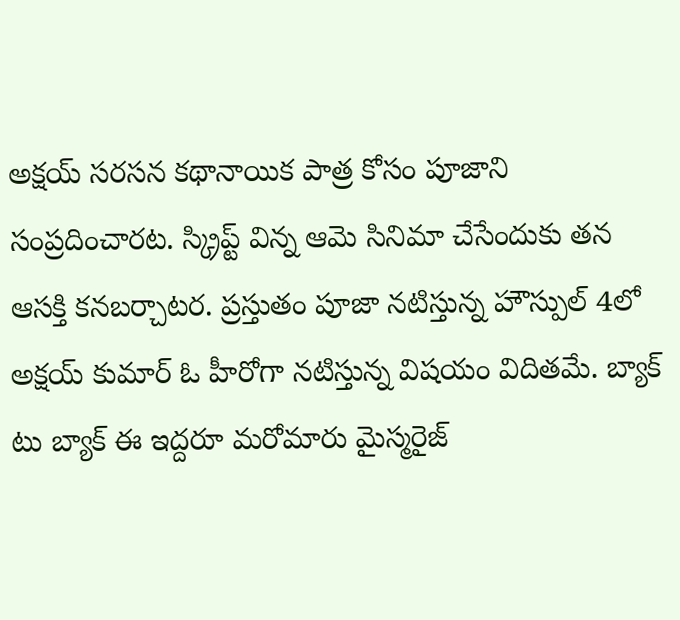అక్షయ్ సరసన కథానాయిక పాత్ర కోసం పూజాని సంప్రదించారట. స్క్రిప్ట్ విన్న ఆమె సినిమా చేసేందుకు తన ఆసక్తి కనబర్చాటర. ప్రస్తుతం పూజా నటిస్తున్న హౌస్పుల్ 4లో అక్షయ్ కుమార్ ఓ హీరోగా నటిస్తున్న విషయం విదితమే. బ్యాక్ టు బ్యాక్ ఈ ఇద్దరూ మరోమారు మైస్మరైజ్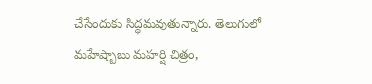చేసేందుకు సిద్ధమవుతున్నారు. తెలుగులో మహేష్బాబు మహర్షి చిత్రం,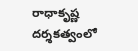రాధాకృష్ణ దర్శకత్వంలో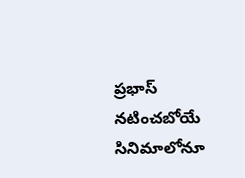ప్రభాస్ నటించబోయే సినిమాలోనూ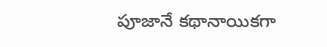పూజానే కథానాయికగా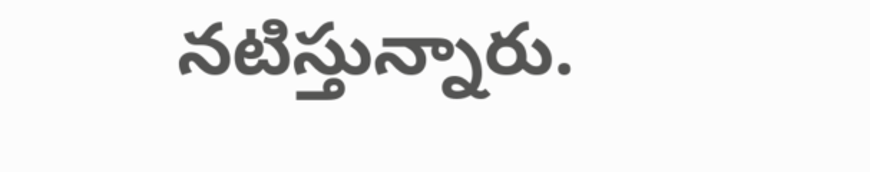నటిస్తున్నారు.